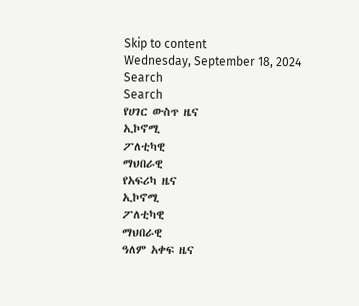Skip to content
Wednesday, September 18, 2024
Search
Search
የሀገር ውስጥ ዜና
ኢኮኖሚ
ፖለቲካዊ
ማህበራዊ
የአፍሪካ ዜና
ኢኮኖሚ
ፖለቲካዊ
ማህበራዊ
ዓለም አቀፍ ዜና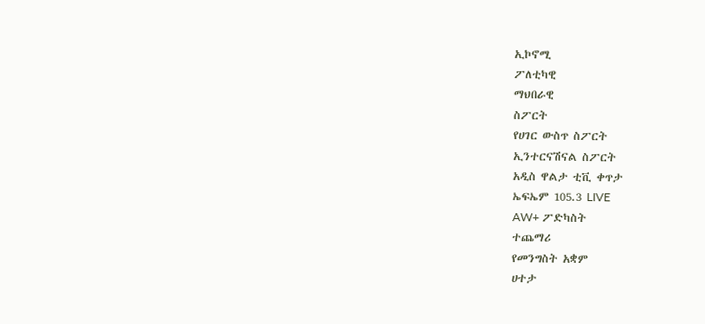ኢኮኖሚ
ፖለቲካዊ
ማህበራዊ
ስፖርት
የሀገር ውስጥ ስፖርት
ኢንተርናሽናል ስፖርት
አዲስ ዋልታ ቲቪ ቀጥታ
ኤፍኤም 105.3 LIVE
AW+ ፖድካስት
ተጨማሪ
የመንግስት አቋም
ሀተታ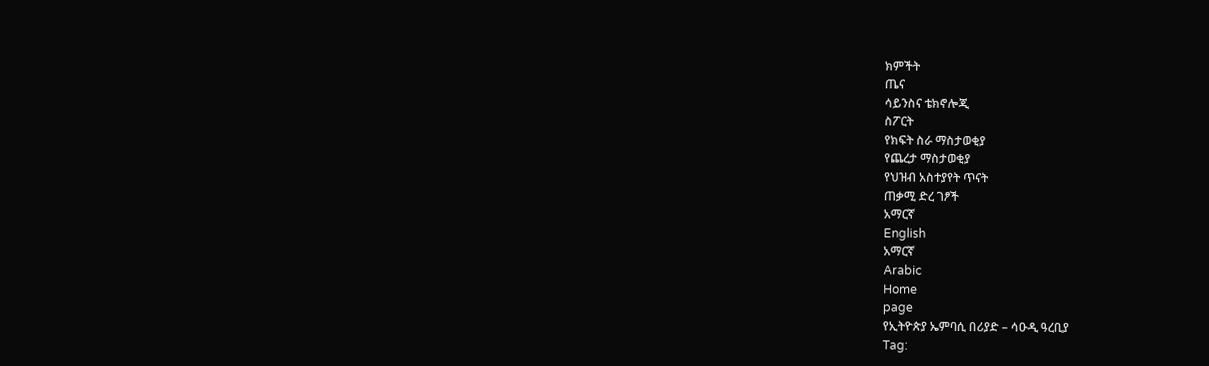ክምችት
ጤና
ሳይንስና ቴክኖሎጂ
ስፖርት
የክፍት ስራ ማስታወቂያ
የጨረታ ማስታወቂያ
የህዝብ አስተያየት ጥናት
ጠቃሚ ድረ ገፆች
አማርኛ
English
አማርኛ
Arabic
Home
page
የኢትዮጵያ ኤምባሲ በሪያድ – ሳዑዲ ዓረቢያ
Tag: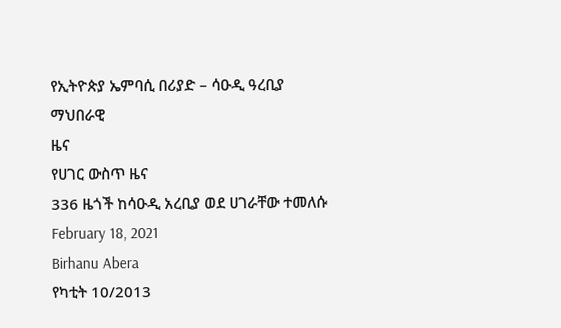የኢትዮጵያ ኤምባሲ በሪያድ – ሳዑዲ ዓረቢያ
ማህበራዊ
ዜና
የሀገር ውስጥ ዜና
336 ዜጎች ከሳዑዲ አረቢያ ወደ ሀገራቸው ተመለሱ
February 18, 2021
Birhanu Abera
የካቲት 10/2013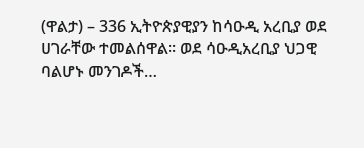(ዋልታ) – 336 ኢትዮጵያዊያን ከሳዑዲ አረቢያ ወደ ሀገራቸው ተመልሰዋል፡፡ ወደ ሳዑዲአረቢያ ህጋዊ ባልሆኑ መንገዶች…